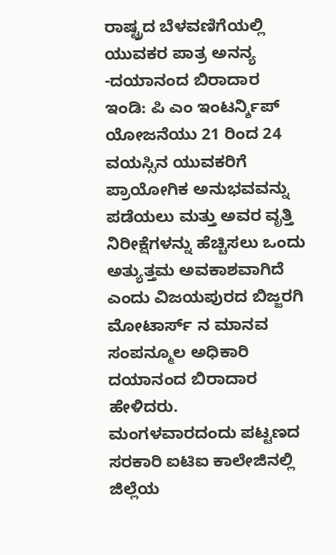ರಾಷ್ಟ್ರದ ಬೆಳವಣಿಗೆಯಲ್ಲಿ ಯುವಕರ ಪಾತ್ರ ಅನನ್ಯ -ದಯಾನಂದ ಬಿರಾದಾರ
ಇಂಡಿ: ಪಿ ಎಂ ಇಂಟರ್ನ್ಶಿಪ್ ಯೋಜನೆಯು 21 ರಿಂದ 24 ವಯಸ್ಸಿನ ಯುವಕರಿಗೆ ಪ್ರಾಯೋಗಿಕ ಅನುಭವವನ್ನು ಪಡೆಯಲು ಮತ್ತು ಅವರ ವೃತ್ತಿ ನಿರೀಕ್ಷೆಗಳನ್ನು ಹೆಚ್ಚಿಸಲು ಒಂದು ಅತ್ಯುತ್ತಮ ಅವಕಾಶವಾಗಿದೆ ಎಂದು ವಿಜಯಪುರದ ಬಿಜ್ಜರಗಿ ಮೋಟಾರ್ಸ್ ನ ಮಾನವ ಸಂಪನ್ಮೂಲ ಅಧಿಕಾರಿ ದಯಾನಂದ ಬಿರಾದಾರ ಹೇಳಿದರು.
ಮಂಗಳವಾರದಂದು ಪಟ್ಟಣದ ಸರಕಾರಿ ಐಟಿಐ ಕಾಲೇಜಿನಲ್ಲಿ ಜಿಲ್ಲೆಯ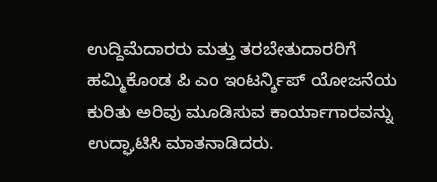ಉದ್ದಿಮೆದಾರರು ಮತ್ತು ತರಬೇತುದಾರರಿಗೆ ಹಮ್ಮಿಕೊಂಡ ಪಿ ಎಂ ಇಂಟರ್ನ್ಶಿಪ್ ಯೋಜನೆಯ ಕುರಿತು ಅರಿವು ಮೂಡಿಸುವ ಕಾರ್ಯಾಗಾರವನ್ನು ಉದ್ಘಾಟಿಸಿ ಮಾತನಾಡಿದರು.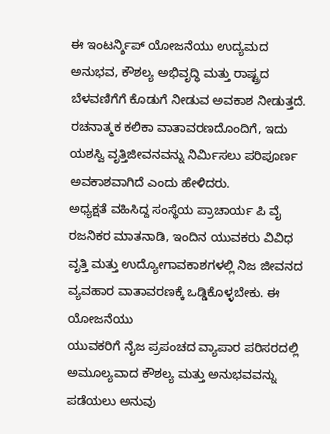ಈ ಇಂಟರ್ನ್ಶಿಪ್ ಯೋಜನೆಯು ಉದ್ಯಮದ ಅನುಭವ, ಕೌಶಲ್ಯ ಅಭಿವೃದ್ಧಿ ಮತ್ತು ರಾಷ್ಟ್ರದ ಬೆಳವಣಿಗೆಗೆ ಕೊಡುಗೆ ನೀಡುವ ಅವಕಾಶ ನೀಡುತ್ತದೆ. ರಚನಾತ್ಮಕ ಕಲಿಕಾ ವಾತಾವರಣದೊಂದಿಗೆ, ಇದು ಯಶಸ್ವಿ ವೃತ್ತಿಜೀವನವನ್ನು ನಿರ್ಮಿಸಲು ಪರಿಪೂರ್ಣ ಅವಕಾಶವಾಗಿದೆ ಎಂದು ಹೇಳಿದರು.
ಅಧ್ಯಕ್ಷತೆ ವಹಿಸಿದ್ದ ಸಂಸ್ಥೆಯ ಪ್ರಾಚಾರ್ಯ ಪಿ ವೈ ರಜನಿಕರ ಮಾತನಾಡಿ, ಇಂದಿನ ಯುವಕರು ವಿವಿಧ ವೃತ್ತಿ ಮತ್ತು ಉದ್ಯೋಗಾವಕಾಶಗಳಲ್ಲಿ ನಿಜ ಜೀವನದ ವ್ಯವಹಾರ ವಾತಾವರಣಕ್ಕೆ ಒಡ್ಡಿಕೊಳ್ಳಬೇಕು. ಈ ಯೋಜನೆಯು
ಯುವಕರಿಗೆ ನೈಜ ಪ್ರಪಂಚದ ವ್ಯಾಪಾರ ಪರಿಸರದಲ್ಲಿ ಅಮೂಲ್ಯವಾದ ಕೌಶಲ್ಯ ಮತ್ತು ಅನುಭವವನ್ನು ಪಡೆಯಲು ಅನುವು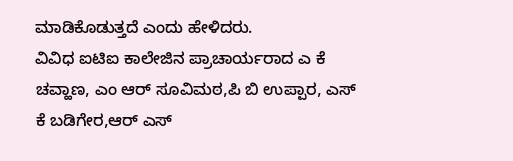ಮಾಡಿಕೊಡುತ್ತದೆ ಎಂದು ಹೇಳಿದರು.
ವಿವಿಧ ಐಟಿಐ ಕಾಲೇಜಿನ ಪ್ರಾಚಾರ್ಯರಾದ ಎ ಕೆ ಚವ್ಹಾಣ, ಎಂ ಆರ್ ಸೂವಿಮಠ,ಪಿ ಬಿ ಉಪ್ಪಾರ, ಎಸ್ ಕೆ ಬಡಿಗೇರ,ಆರ್ ಎಸ್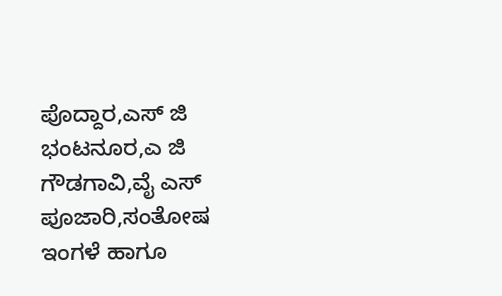ಪೊದ್ದಾರ,ಎಸ್ ಜಿ ಭಂಟನೂರ,ಎ ಜಿ ಗೌಡಗಾವಿ,ವೈ ಎಸ್ ಪೂಜಾರಿ,ಸಂತೋಷ ಇಂಗಳೆ ಹಾಗೂ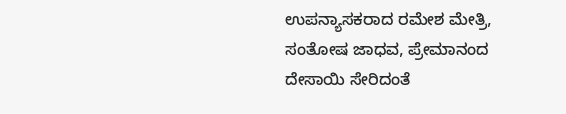ಉಪನ್ಯಾಸಕರಾದ ರಮೇಶ ಮೇತ್ರಿ, ಸಂತೋಷ ಜಾಧವ, ಪ್ರೇಮಾನಂದ ದೇಸಾಯಿ ಸೇರಿದಂತೆ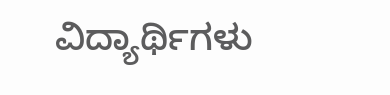ವಿದ್ಯಾರ್ಥಿಗಳು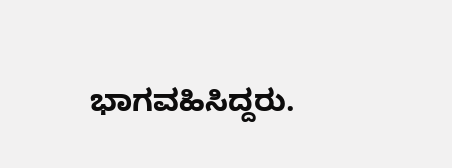ಭಾಗವಹಿಸಿದ್ದರು.